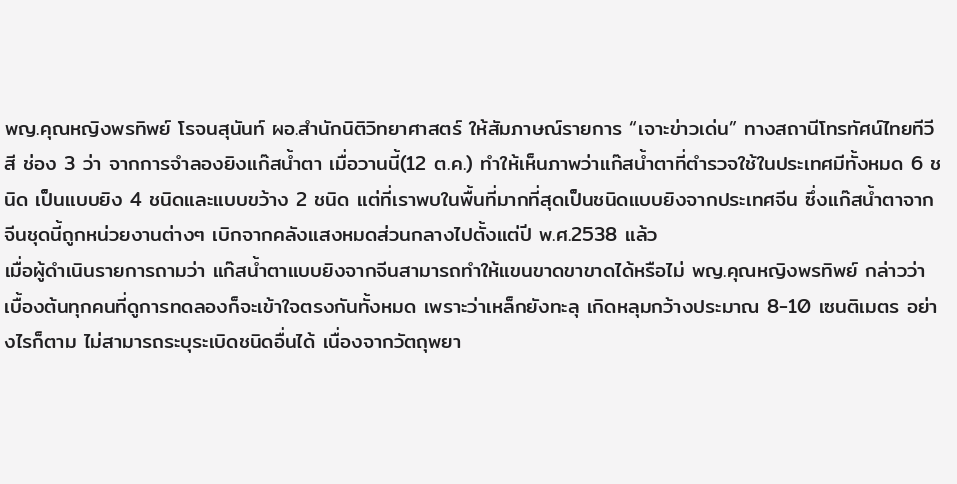พญ.คุณหญิงพรทิพย์ โรจนสุนันท์ ผอ.สำนักนิติวิทยาศาสตร์ ให้สัมภาษณ์รายการ “เจาะข่าวเด่น” ทางสถานีโทรทัศน์ไทยทีวีสี ช่อง 3 ว่า จากการจำลองยิงแก๊สน้ำตา เมื่อวานนี้(12 ต.ค.) ทำให้เห็นภาพว่าแก๊สน้ำตาที่ตำรวจใช้ในประเทศมีทั้งหมด 6 ชนิด เป็นแบบยิง 4 ชนิดและแบบขว้าง 2 ชนิด แต่ที่เราพบในพื้นที่มากที่สุดเป็นชนิดแบบยิงจากประเทศจีน ซึ่งแก๊สน้ำตาจากจีนชุดนี้ถูกหน่วยงานต่างๆ เบิกจากคลังแสงหมดส่วนกลางไปตั้งแต่ปี พ.ศ.2538 แล้ว
เมื่อผู้ดำเนินรายการถามว่า แก๊สน้ำตาแบบยิงจากจีนสามารถทำให้แขนขาดขาขาดได้หรือไม่ พญ.คุณหญิงพรทิพย์ กล่าวว่า เบื้องต้นทุกคนที่ดูการทดลองก็จะเข้าใจตรงกันทั้งหมด เพราะว่าเหล็กยังทะลุ เกิดหลุมกว้างประมาณ 8-10 เซนติเมตร อย่างไรก็ตาม ไม่สามารถระบุระเบิดชนิดอื่นได้ เนื่องจากวัตถุพยา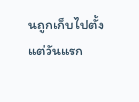นถูกเก็บไปตั้งแต่วันแรก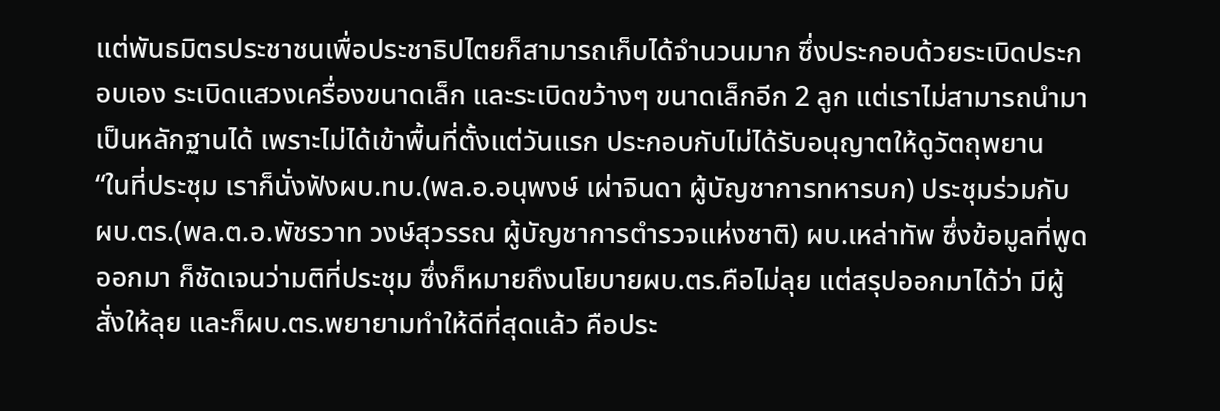แต่พันธมิตรประชาชนเพื่อประชาธิปไตยก็สามารถเก็บได้จำนวนมาก ซึ่งประกอบด้วยระเบิดประกอบเอง ระเบิดแสวงเครื่องขนาดเล็ก และระเบิดขว้างๆ ขนาดเล็กอีก 2 ลูก แต่เราไม่สามารถนำมาเป็นหลักฐานได้ เพราะไม่ได้เข้าพื้นที่ตั้งแต่วันแรก ประกอบกับไม่ได้รับอนุญาตให้ดูวัตถุพยาน
“ในที่ประชุม เราก็นั่งฟังผบ.ทบ.(พล.อ.อนุพงษ์ เผ่าจินดา ผู้บัญชาการทหารบก) ประชุมร่วมกับ ผบ.ตร.(พล.ต.อ.พัชรวาท วงษ์สุวรรณ ผู้บัญชาการตำรวจแห่งชาติ) ผบ.เหล่าทัพ ซึ่งข้อมูลที่พูดออกมา ก็ชัดเจนว่ามติที่ประชุม ซึ่งก็หมายถึงนโยบายผบ.ตร.คือไม่ลุย แต่สรุปออกมาได้ว่า มีผู้สั่งให้ลุย และก็ผบ.ตร.พยายามทำให้ดีที่สุดแล้ว คือประ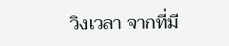วิงเวลา จากที่มี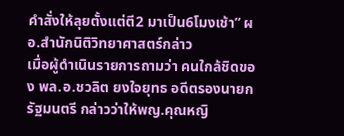คำสั่งให้ลุยตั้งแต่ตี2 มาเป็น6โมงเช้า” ผอ.สำนักนิติวิทยาศาสตร์กล่าว
เมื่อผู้ดำเนินรายการถามว่า คนใกล้ชิดของ พล.อ.ชวลิต ยงใจยุทธ อดีตรองนายกรัฐมนตรี กล่าวว่าให้พญ.คุณหญิ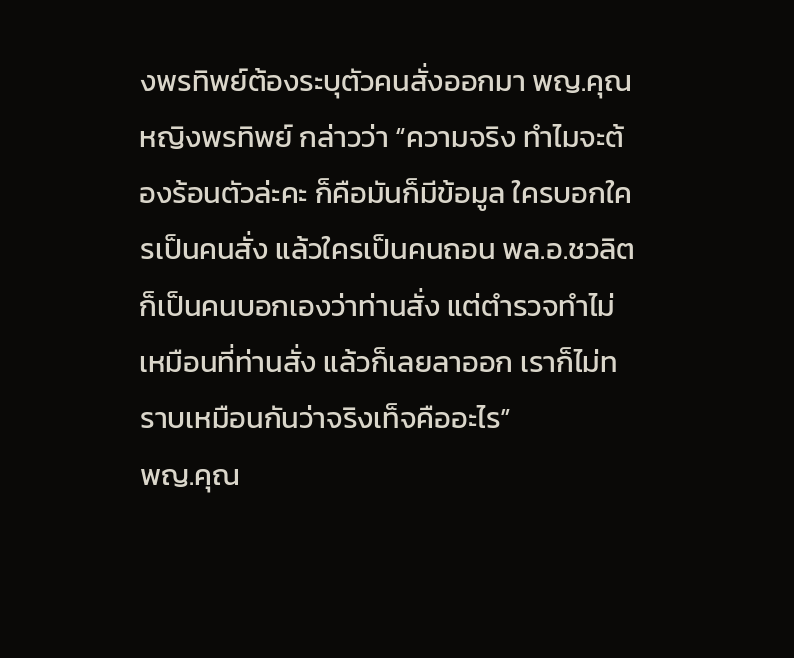งพรทิพย์ต้องระบุตัวคนสั่งออกมา พญ.คุณหญิงพรทิพย์ กล่าวว่า “ความจริง ทำไมจะต้องร้อนตัวล่ะคะ ก็คือมันก็มีข้อมูล ใครบอกใครเป็นคนสั่ง แล้วใครเป็นคนถอน พล.อ.ชวลิตก็เป็นคนบอกเองว่าท่านสั่ง แต่ตำรวจทำไม่เหมือนที่ท่านสั่ง แล้วก็เลยลาออก เราก็ไม่ทราบเหมือนกันว่าจริงเท็จคืออะไร”
พญ.คุณ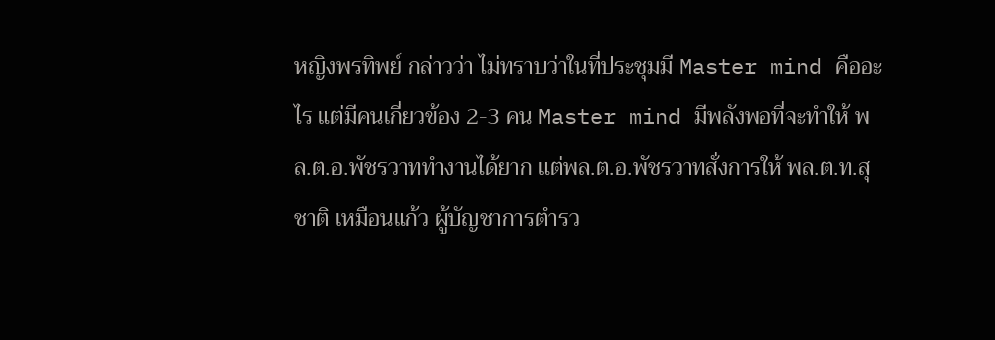หญิงพรทิพย์ กล่าวว่า ไม่ทราบว่าในที่ประชุมมี Master mind คืออะไร แต่มีคนเกี่ยวข้อง 2-3 คน Master mind มีพลังพอที่จะทำให้ พล.ต.อ.พัชรวาททำงานได้ยาก แต่พล.ต.อ.พัชรวาทสั่งการให้ พล.ต.ท.สุชาติ เหมือนแก้ว ผู้บัญชาการตำรว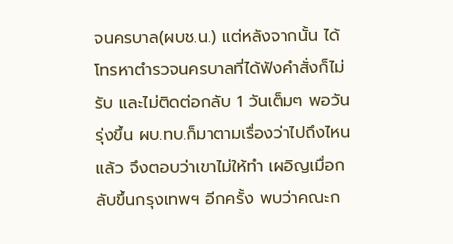จนครบาล(ผบช.น.) แต่หลังจากนั้น ได้โทรหาตำรวจนครบาลที่ได้ฟังคำสั่งก็ไม่รับ และไม่ติดต่อกลับ 1 วันเต็มๆ พอวันรุ่งขึ้น ผบ.ทบ.ก็มาตามเรื่องว่าไปถึงไหนแล้ว จึงตอบว่าเขาไม่ให้ทำ เผอิญเมื่อกลับขึ้นกรุงเทพฯ อีกครั้ง พบว่าคณะก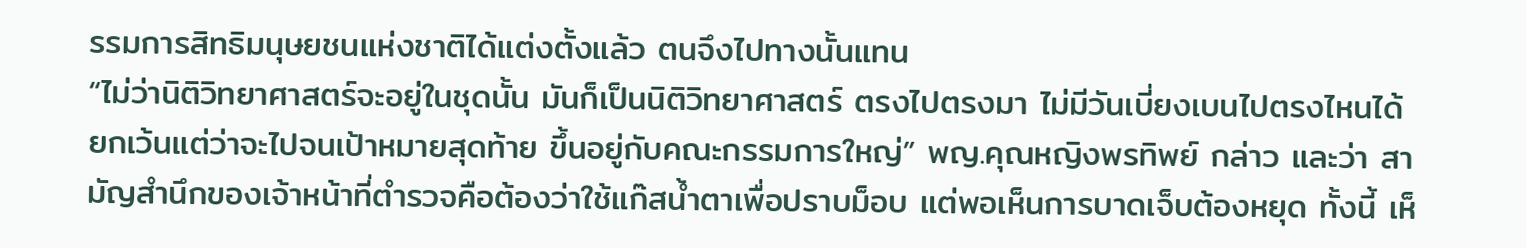รรมการสิทธิมนุษยชนแห่งชาติได้แต่งตั้งแล้ว ตนจึงไปทางนั้นแทน
“ไม่ว่านิติวิทยาศาสตร์จะอยู่ในชุดนั้น มันก็เป็นนิติวิทยาศาสตร์ ตรงไปตรงมา ไม่มีวันเบี่ยงเบนไปตรงไหนได้ ยกเว้นแต่ว่าจะไปจนเป้าหมายสุดท้าย ขึ้นอยู่กับคณะกรรมการใหญ่” พญ.คุณหญิงพรทิพย์ กล่าว และว่า สามัญสำนึกของเจ้าหน้าที่ตำรวจคือต้องว่าใช้แก๊สน้ำตาเพื่อปราบม็อบ แต่พอเห็นการบาดเจ็บต้องหยุด ทั้งนี้ เห็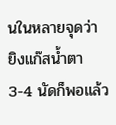นในหลายจุดว่า ยิงแก๊สน้ำตา 3-4 นัดก็พอแล้ว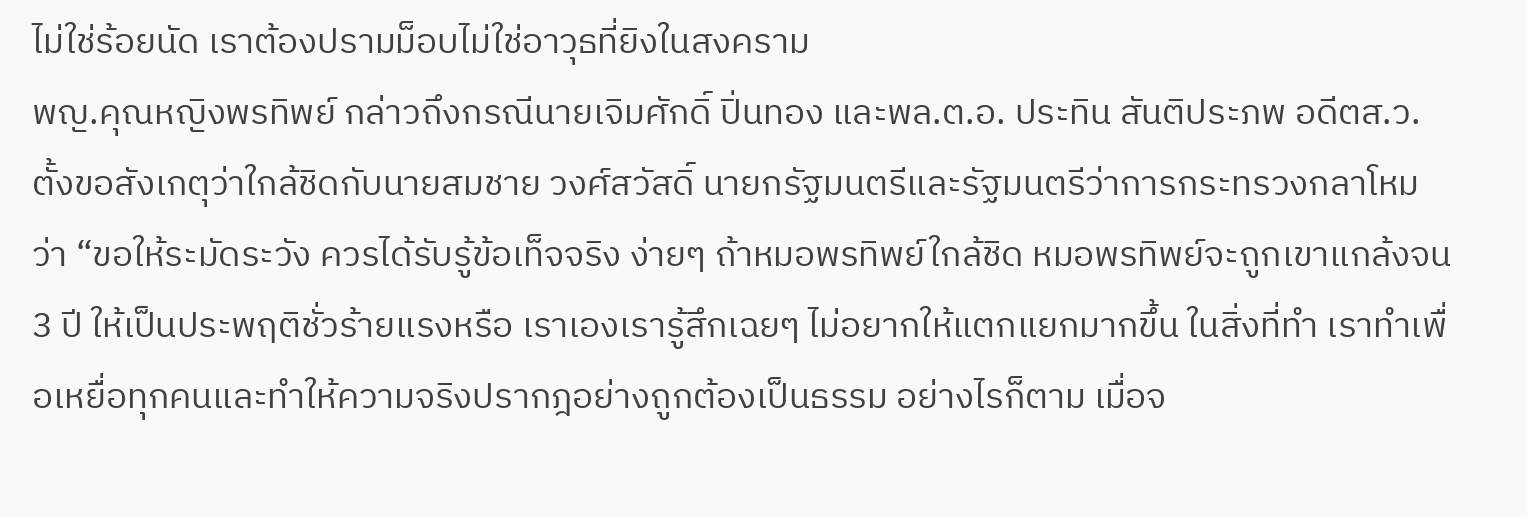ไม่ใช่ร้อยนัด เราต้องปรามม็อบไม่ใช่อาวุธที่ยิงในสงคราม
พญ.คุณหญิงพรทิพย์ กล่าวถึงกรณีนายเจิมศักดิ์ ปิ่นทอง และพล.ต.อ. ประทิน สันติประภพ อดีตส.ว.ตั้งขอสังเกตุว่าใกล้ชิดกับนายสมชาย วงศ์สวัสดิ์ นายกรัฐมนตรีและรัฐมนตรีว่าการกระทรวงกลาโหม ว่า “ขอให้ระมัดระวัง ควรได้รับรู้ข้อเท็จจริง ง่ายๆ ถ้าหมอพรทิพย์ใกล้ชิด หมอพรทิพย์จะถูกเขาแกล้งจน 3 ปี ให้เป็นประพฤติชั่วร้ายแรงหรือ เราเองเรารู้สึกเฉยๆ ไม่อยากให้แตกแยกมากขึ้น ในสิ่งที่ทำ เราทำเพื่อเหยื่อทุกคนและทำให้ความจริงปรากฎอย่างถูกต้องเป็นธรรม อย่างไรก็ตาม เมื่อจ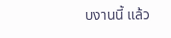บงานนี้ แล้ว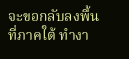จะขอกลับลงพื้นที่ภาคใต้ ทำงา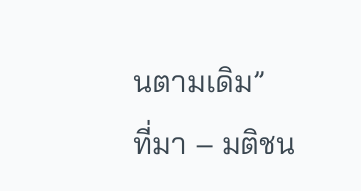นตามเดิม”
ที่มา – มติชน